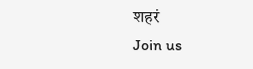शहरं
Join us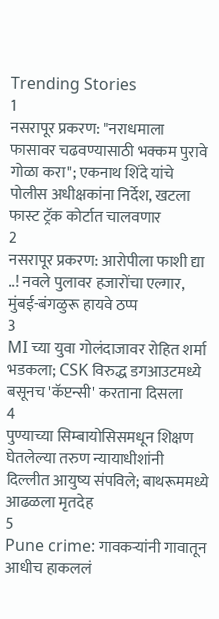Trending Stories
1
नसरापूर प्रकरण: "नराधमाला फासावर चढवण्यासाठी भक्कम पुरावे गोळा करा"; एकनाथ शिंदे यांचे पोलीस अधीक्षकांना निर्देश, खटला फास्ट ट्रॅक कोर्टात चालवणार
2
नसरापूर प्रकरण: आरोपीला फाशी द्या ..! नवले पुलावर हजारोंचा एल्गार, मुंबई-बंगळुरू हायवे ठप्प
3
MI च्या युवा गोलंदाजावर रोहित शर्मा भडकला; CSK विरुद्ध डगआउटमध्ये बसूनच 'कॅप्टन्सी' करताना दिसला
4
पुण्याच्या सिम्बायोसिसमधून शिक्षण घेतलेल्या तरुण न्यायाधीशांनी दिल्लीत आयुष्य संपविले; बाथरूममध्ये आढळला मृतदेह
5
Pune crime: गावकऱ्यांनी गावातून आधीच हाकललं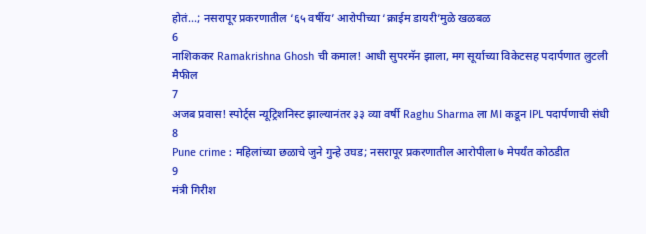होतं...; नसरापूर प्रकरणातील ‘६५ वर्षीय’ आरोपीच्या ‘क्राईम डायरी’मुळे खळबळ
6
नाशिककर Ramakrishna Ghosh ची कमाल! आधी सुपरमॅन झाला, मग सूर्याच्या विकेटसह पदार्पणात लुटली मैफील
7
अजब प्रवास! स्पोर्ट्स न्यूट्रिशनिस्ट झाल्यानंतर ३३ व्या वर्षी Raghu Sharma ला MI कडून IPL पदार्पणाची संधी
8
Pune crime : महिलांच्या छळाचे जुने गुन्हे उघड; नसरापूर प्रकरणातील आरोपीला ७ मेपर्यंत कोठडीत
9
मंत्री गिरीश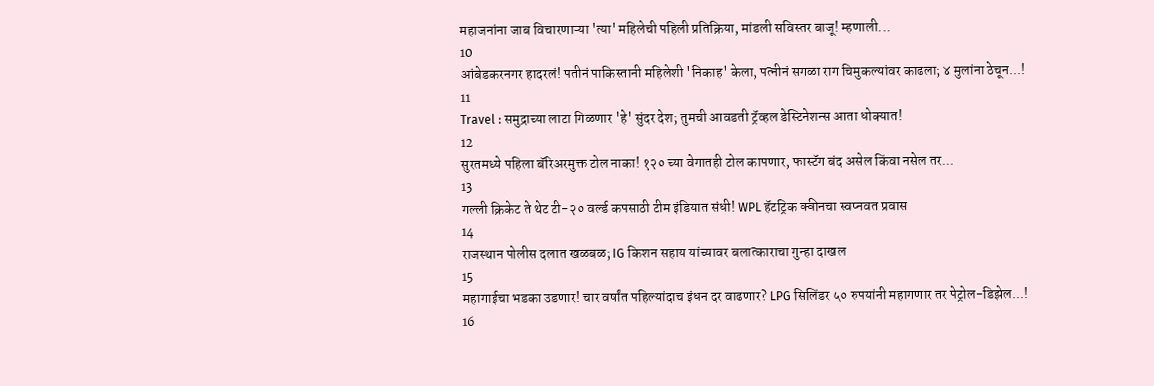महाजनांना जाब विचारणाऱ्या 'त्या' महिलेची पहिली प्रतिक्रिया, मांडली सविस्तर बाजू! म्हणाली...
10
आंबेडकरनगर हादरलं! पतीनं पाकिस्तानी महिलेशी 'निकाह' केला, पत्नीनं सगळा राग चिमुकल्यांवर काढला; ४ मुलांना ठेचून...!
11
Travel : समुद्राच्या लाटा गिळणार 'हे' सुंदर देश; तुमची आवडती ट्रॅव्हल डेस्टिनेशन्स आता धोक्यात!
12
सुरतमध्ये पहिला बॅरिअरमुक्त टोल नाका! १२० च्या वेगातही टोल कापणार, फास्टॅग बंद असेल किंवा नसेल तर...
13
गल्ली क्रिकेट ते थेट टी-२० वर्ल्ड कपसाठी टीम इंडियात संधी! WPL हॅटट्रिक क्वीनचा स्वप्नवत प्रवास
14
राजस्थान पोलीस दलात खळबळ; IG किशन सहाय यांच्यावर बलात्काराचा गुन्हा दाखल
15
महागाईचा भडका उडणार! चार वर्षांत पहिल्यांदाच इंधन दर वाढणार? LPG सिलिंडर ५० रुपयांनी महागणार तर पेट्रोल-डिझेल...!
16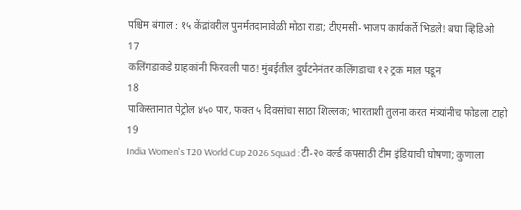पश्चिम बंगाल : १५ केंद्रांवरील पुनर्मतदानावेळी मोठा राडा; टीएमसी-भाजप कार्यकर्ते भिडले! बघा व्हिडिओ
17
कलिंगडाकडे ग्राहकांनी फिरवली पाठ! मुंबईतील दुर्घटनेनंतर कलिंगडाचा १२ ट्रक माल पडून
18
पाकिस्तानात पेट्रोल ४५० पार, फक्त ५ दिवसांचा साठा शिल्लक; भारताशी तुलना करत मंत्र्यांनीच फोडला टाहो
19
India Women's T20 World Cup 2026 Squad : टी-२० वर्ल्ड कपसाठी टीम इंडियाची घोषणा; कुणाला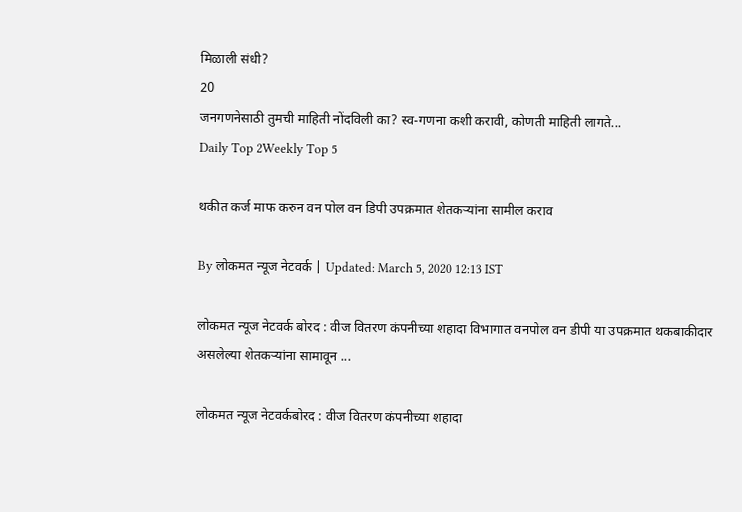मिळाली संधी?
20
जनगणनेसाठी तुमची माहिती नोंदविली का? स्व-गणना कशी करावी, कोणती माहिती लागते...
Daily Top 2Weekly Top 5

थकीत कर्ज माफ करुन वन पोल वन डिपी उपक्रमात शेतकऱ्यांना सामील कराव

By लोकमत न्यूज नेटवर्क | Updated: March 5, 2020 12:13 IST

लोकमत न्यूज नेटवर्क बोरद : वीज वितरण कंपनीच्या शहादा विभागात वनपोल वन डीपी या उपक्रमात थकबाकीदार असलेल्या शेतकऱ्यांना सामावून ...

लोकमत न्यूज नेटवर्कबोरद : वीज वितरण कंपनीच्या शहादा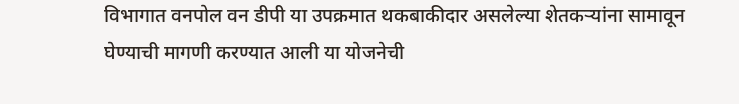विभागात वनपोल वन डीपी या उपक्रमात थकबाकीदार असलेल्या शेतकऱ्यांना सामावून घेण्याची मागणी करण्यात आली या योजनेची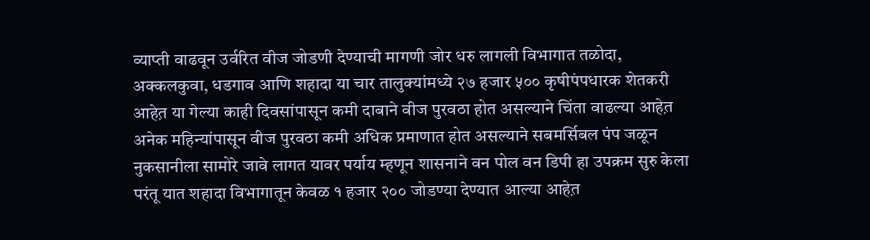व्याप्ती वाढवून उर्वरित वीज जोडणी देण्याची मागणी जोर धरु लागली विभागात तळोदा, अक्कलकुवा, धडगाव आणि शहादा या चार तालुक्यांमध्ये २७ हजार ५०० कृषीपंपधारक शेतकरी आहेत़ या गेल्या काही दिवसांपासून कमी दाबाने वीज पुरवठा होत असल्याने चिंता वाढल्या आहेत़ अनेक महिन्यांपासून वीज पुरवठा कमी अधिक प्रमाणात होत असल्याने सबमर्सिबल पंप जळून नुकसानीला सामोरे जावे लागत यावर पर्याय म्हणून शासनाने वन पोल वन डिपी हा उपक्रम सुरु केला परंतू यात शहादा विभागातून केवळ १ हजार २०० जोडण्या देण्यात आल्या आहेत़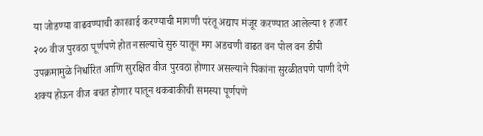या जोडण्या वाढवण्याची कारवाई करण्याची मागणी परंतू अद्याप मंजूर करण्यात आलेल्या १ हजार २०० वीज पुरवठा पूर्णपणे होत नसल्याचे सुरु यातून मग अडचणी वाढत वन पोल वन डीपी उपक्रमामुळे निर्धारित आणि सुरक्षित वीज पुरवठा होणार असल्याने पिकांना सुरळीतपणे पाणी देणे शक्य होऊन वीज बचत होणार यातून थकबाकीची समस्या पूर्णपणे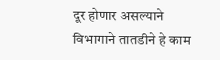दूर होणार असल्याने विभागाने तातडीने हे काम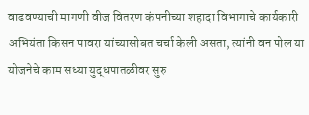वाढवण्याची मागणी वीज वितरण कंपनीच्या शहादा विभागाचे कार्यकारी अभियंता किसन पावरा यांच्यासोबत चर्चा केली असता, त्यांनी वन पोल या योजनेचे काम सध्या युद्धपातळीवर सुरु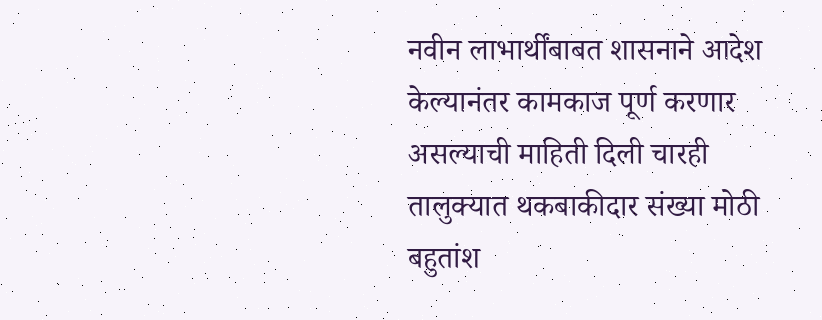नवीन लाभार्थींबाबत शासनाने आदेश केल्यानंतर कामकाज पूर्ण करणार असल्याची माहिती दिली चारही तालुक्यात थकबाकीदार संख्या मोठी बहुतांश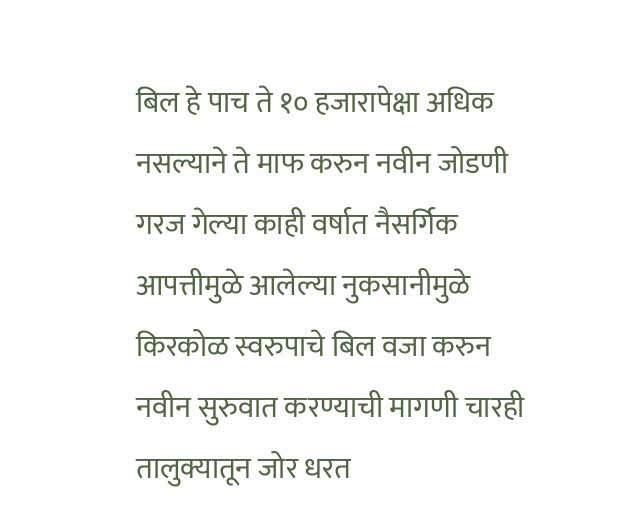बिल हे पाच ते १० हजारापेक्षा अधिक नसल्याने ते माफ करुन नवीन जोडणी गरज गेल्या काही वर्षात नैसर्गिक आपत्तीमुळे आलेल्या नुकसानीमुळे किरकोळ स्वरुपाचे बिल वजा करुन नवीन सुरुवात करण्याची मागणी चारही तालुक्यातून जोर धरत